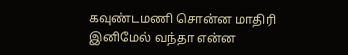கவுண்டமணி சொன்ன மாதிரி இனிமேல் வந்தா என்ன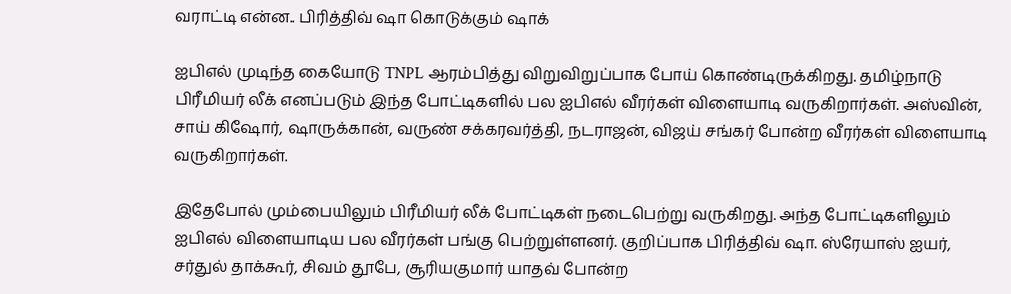வராட்டி என்ன.. பிரித்திவ் ஷா கொடுக்கும் ஷாக்

ஐபிஎல் முடிந்த கையோடு TNPL ஆரம்பித்து விறுவிறுப்பாக போய் கொண்டிருக்கிறது. தமிழ்நாடு பிரீமியர் லீக் எனப்படும் இந்த போட்டிகளில் பல ஐபிஎல் வீரர்கள் விளையாடி வருகிறார்கள். அஸ்வின், சாய் கிஷோர், ஷாருக்கான், வருண் சக்கரவர்த்தி, நடராஜன், விஜய் சங்கர் போன்ற வீரர்கள் விளையாடி வருகிறார்கள்.

இதேபோல் மும்பையிலும் பிரீமியர் லீக் போட்டிகள் நடைபெற்று வருகிறது. அந்த போட்டிகளிலும் ஐபிஎல் விளையாடிய பல வீரர்கள் பங்கு பெற்றுள்ளனர். குறிப்பாக பிரித்திவ் ஷா. ஸ்ரேயாஸ் ஐயர், சர்துல் தாக்கூர், சிவம் தூபே, சூரியகுமார் யாதவ் போன்ற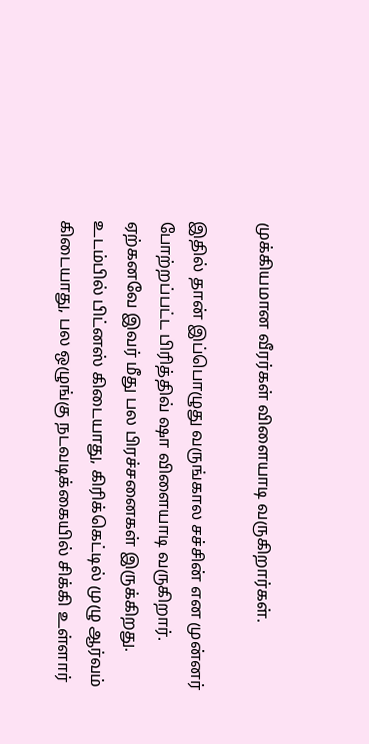முக்கியமான வீரர்கள் விளையாடி வருகிறார்கள்.

இதில் தான் இப்பொழுது வருங்கால சச்சின் என முன்னர் போற்றப்பட்ட பிரித்திவ் ஷா விளையாடி வருகிறார். ஏற்கனவே இவர் மீது பல பிரச்சனைகள் இருக்கிறது. உடம்பில் பிட்னஸ் கிடையாது, கிரிக்கெட்டில் முழு ஆர்வம் கிடையாது, பல ஒழுங்கு நடவடிக்கையில் சிக்கி உள்ளார்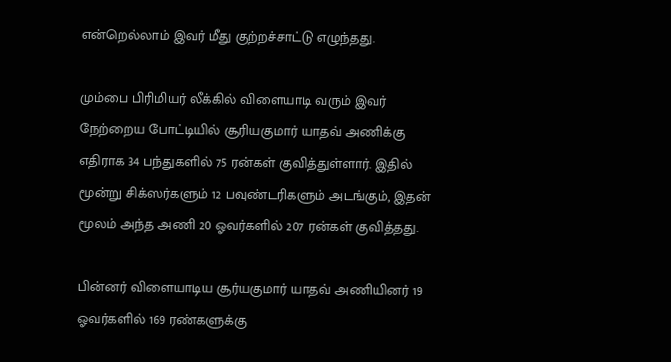என்றெல்லாம் இவர் மீது குற்றச்சாட்டு எழுந்தது.

மும்பை பிரிமியர் லீக்கில் விளையாடி வரும் இவர் நேற்றைய போட்டியில் சூரியகுமார் யாதவ் அணிக்கு எதிராக 34 பந்துகளில் 75 ரன்கள் குவித்துள்ளார். இதில் மூன்று சிக்ஸர்களும் 12 பவுண்டரிகளும் அடங்கும், இதன் மூலம் அந்த அணி 20 ஓவர்களில் 207 ரன்கள் குவித்தது.

பின்னர் விளையாடிய சூர்யகுமார் யாதவ் அணியினர் 19 ஓவர்களில் 169 ரண்களுக்கு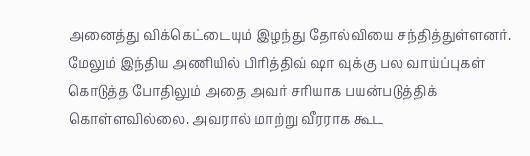அனைத்து விக்கெட்டையும் இழந்து தோல்வியை சந்தித்துள்ளனர். மேலும் இந்திய அணியில் பிரித்திவ் ஷா வுக்கு பல வாய்ப்புகள் கொடுத்த போதிலும் அதை அவர் சரியாக பயன்படுத்திக் கொள்ளவில்லை. அவரால் மாற்று வீரராக கூட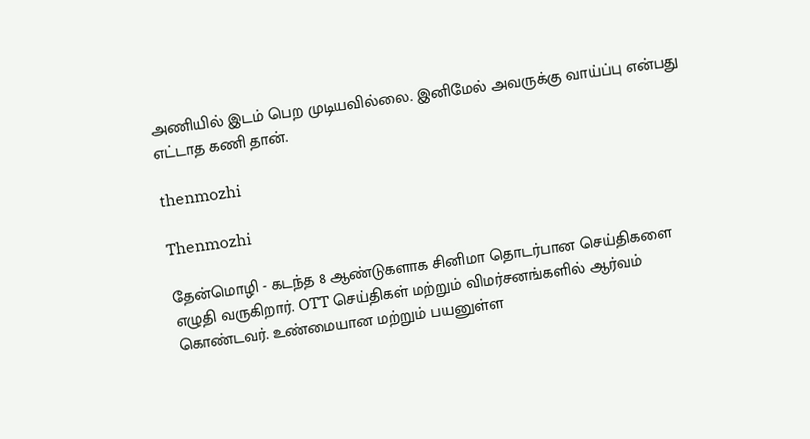அணியில் இடம் பெற முடியவில்லை. இனிமேல் அவருக்கு வாய்ப்பு என்பது எட்டாத கணி தான்.

thenmozhi

Thenmozhi

தேன்மொழி - கடந்த 8 ஆண்டுகளாக சினிமா தொடர்பான செய்திகளை எழுதி வருகிறார். OTT செய்திகள் மற்றும் விமர்சனங்களில் ஆர்வம் கொண்டவர். உண்மையான மற்றும் பயனுள்ள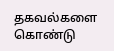தகவல்களை கொண்டு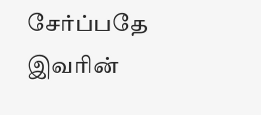சேர்ப்பதே இவரின்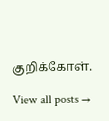குறிக்கோள்.

View all posts →